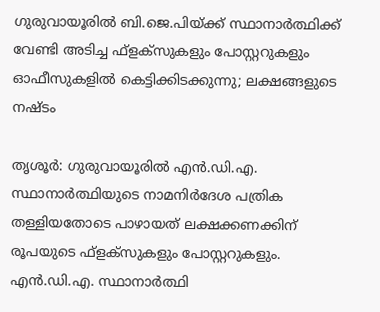ഗുരുവായൂരില്‍ ബി.ജെ.പിയ്ക്ക് സ്ഥാനാര്‍ത്ഥിക്ക് വേണ്ടി അടിച്ച ഫ്ളക്സുകളും പോസ്റ്ററുകളും ഓഫീസുകളില്‍ കെട്ടിക്കിടക്കുന്നു; ലക്ഷങ്ങളുടെ നഷ്ടം

തൃശൂര്‍: ഗുരുവായൂരില്‍ എന്‍.ഡി.എ. സ്ഥാനാര്‍ത്ഥിയുടെ നാമനിര്‍ദേശ പത്രിക തള്ളിയതോടെ പാഴായത് ലക്ഷക്കണക്കിന് രൂപയുടെ ഫ്ളക്സുകളും പോസ്റ്ററുകളും. എന്‍.ഡി.എ. സ്ഥാനാര്‍ത്ഥി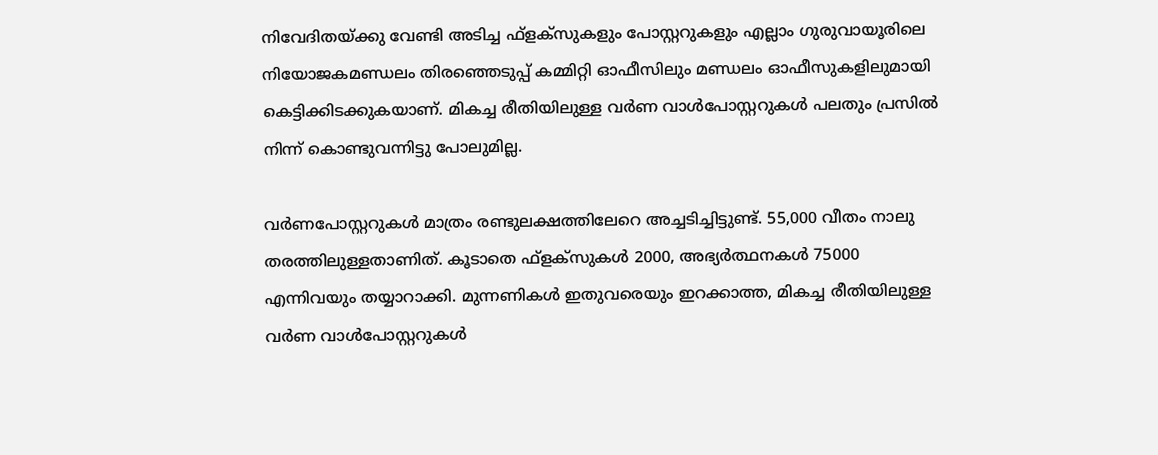നിവേദിതയ്ക്കു വേണ്ടി അടിച്ച ഫ്ളക്സുകളും പോസ്റ്ററുകളും എല്ലാം ഗുരുവായൂരിലെ നിയോജകമണ്ഡലം തിരഞ്ഞെടുപ്പ് കമ്മിറ്റി ഓഫീസിലും മണ്ഡലം ഓഫീസുകളിലുമായി കെട്ടിക്കിടക്കുകയാണ്. മികച്ച രീതിയിലുള്ള വര്‍ണ വാള്‍പോസ്റ്ററുകള്‍ പലതും പ്രസില്‍ നിന്ന് കൊണ്ടുവന്നിട്ടു പോലുമില്ല.

വര്‍ണപോസ്റ്ററുകള്‍ മാത്രം രണ്ടുലക്ഷത്തിലേറെ അച്ചടിച്ചിട്ടുണ്ട്. 55,000 വീതം നാലു തരത്തിലുള്ളതാണിത്. കൂടാതെ ഫ്ളക്‌സുകള്‍ 2000, അഭ്യര്‍ത്ഥനകള്‍ 75000 എന്നിവയും തയ്യാറാക്കി. മുന്നണികള്‍ ഇതുവരെയും ഇറക്കാത്ത, മികച്ച രീതിയിലുള്ള വര്‍ണ വാള്‍പോസ്റ്ററുകള്‍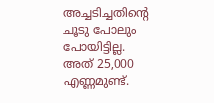അച്ചടിച്ചതിന്റെ ചൂടു പോലും പോയിട്ടില്ല. അത് 25,000 എണ്ണമുണ്ട്.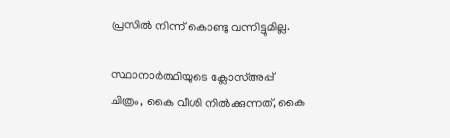പ്രസില്‍ നിന്ന് കൊണ്ടു വന്നിട്ടുമില്ല.

സ്ഥാനാര്‍ത്ഥിയുടെ ക്ലോസ്അപ്പ് ചിത്രം, കൈ വീശി നില്‍ക്കുന്നത്, കൈ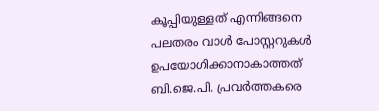കൂപ്പിയുള്ളത് എന്നിങ്ങനെ പലതരം വാള്‍ പോസ്റ്ററുകള്‍ ഉപയോഗിക്കാനാകാത്തത് ബി.ജെ.പി. പ്രവര്‍ത്തകരെ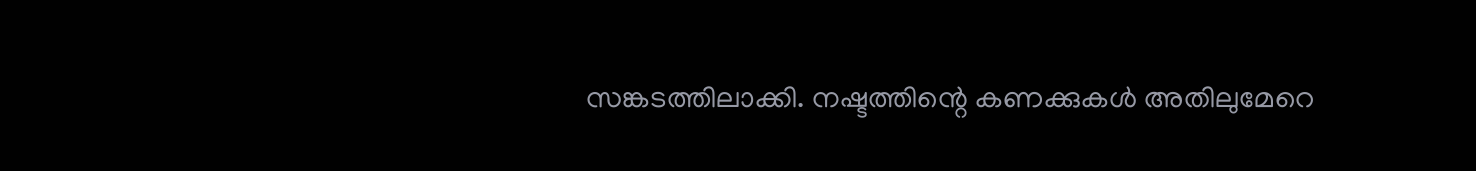സങ്കടത്തിലാക്കി. നഷ്ടത്തിന്റെ കണക്കുകള്‍ അതിലുമേറെ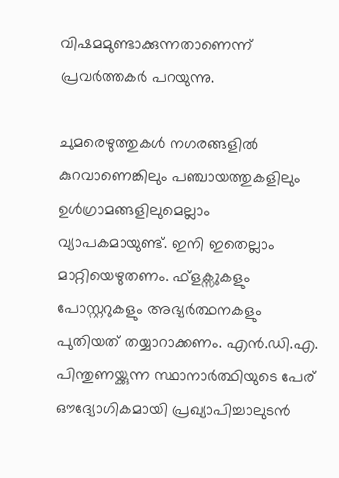വിഷമമുണ്ടാക്കുന്നതാണെന്ന് പ്രവര്‍ത്തകര്‍ പറയുന്നു.

ചുമരെഴുത്തുകള്‍ നഗരങ്ങളില്‍ കുറവാണെങ്കിലും പഞ്ചായത്തുകളിലും ഉള്‍ഗ്രാമങ്ങളിലുമെല്ലാം വ്യാപകമായുണ്ട്. ഇനി ഇതെല്ലാം മാറ്റിയെഴുതണം. ഫ്ളക്സുകളും പോസ്റ്ററുകളും അഭ്യര്‍ത്ഥനകളും പുതിയത് തയ്യാറാക്കണം. എന്‍.ഡി.എ. പിന്തുണയ്ക്കുന്ന സ്ഥാനാര്‍ത്ഥിയുടെ പേര് ഔദ്യോഗികമായി പ്രഖ്യാപിച്ചാലുടന്‍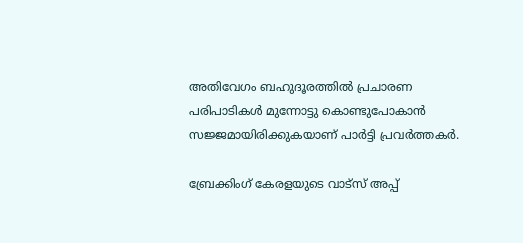അതിവേഗം ബഹുദൂരത്തില്‍ പ്രചാരണ പരിപാടികള്‍ മുന്നോട്ടു കൊണ്ടുപോകാന്‍ സജ്ജമായിരിക്കുകയാണ് പാര്‍ട്ടി പ്രവര്‍ത്തകര്‍.

ബ്രേക്കിംഗ് കേരളയുടെ വാട്സ് അപ്പ്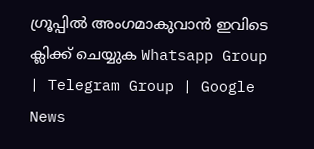ഗ്രൂപ്പിൽ അംഗമാകുവാൻ ഇവിടെ ക്ലിക്ക് ചെയ്യുക Whatsapp Group | Telegram Group | Google News